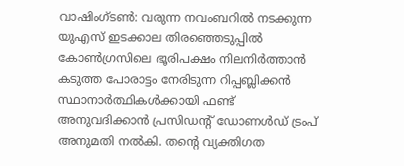വാഷിംഗ്ടൺ: വരുന്ന നവംബറിൽ നടക്കുന്ന യുഎസ് ഇടക്കാല തിരഞ്ഞെടുപ്പിൽ കോൺഗ്രസിലെ ഭൂരിപക്ഷം നിലനിർത്താൻ കടുത്ത പോരാട്ടം നേരിടുന്ന റിപ്പബ്ലിക്കൻ സ്ഥാനാർത്ഥികൾക്കായി ഫണ്ട് അനുവദിക്കാൻ പ്രസിഡന്റ് ഡോണൾഡ് ട്രംപ് അനുമതി നൽകി. തൻ്റെ വ്യക്തിഗത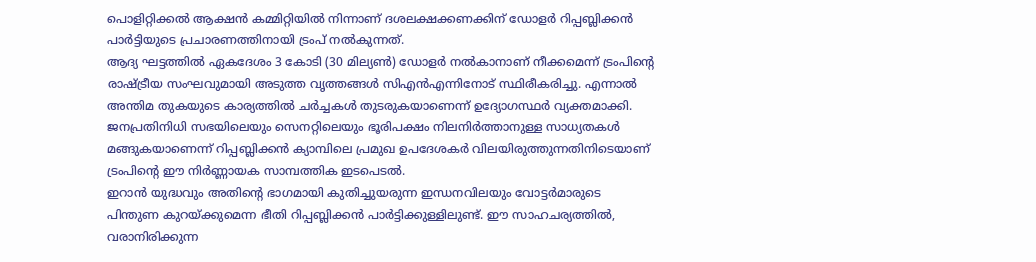പൊളിറ്റിക്കൽ ആക്ഷൻ കമ്മിറ്റിയിൽ നിന്നാണ് ദശലക്ഷക്കണക്കിന് ഡോളർ റിപ്പബ്ലിക്കൻ പാർട്ടിയുടെ പ്രചാരണത്തിനായി ട്രംപ് നൽകുന്നത്.
ആദ്യ ഘട്ടത്തിൽ ഏകദേശം 3 കോടി (30 മില്യൺ) ഡോളർ നൽകാനാണ് നീക്കമെന്ന് ട്രംപിന്റെ രാഷ്ട്രീയ സംഘവുമായി അടുത്ത വൃത്തങ്ങൾ സിഎൻഎന്നിനോട് സ്ഥിരീകരിച്ചു. എന്നാൽ അന്തിമ തുകയുടെ കാര്യത്തിൽ ചർച്ചകൾ തുടരുകയാണെന്ന് ഉദ്യോഗസ്ഥർ വ്യക്തമാക്കി. ജനപ്രതിനിധി സഭയിലെയും സെനറ്റിലെയും ഭൂരിപക്ഷം നിലനിർത്താനുള്ള സാധ്യതകൾ മങ്ങുകയാണെന്ന് റിപ്പബ്ലിക്കൻ ക്യാമ്പിലെ പ്രമുഖ ഉപദേശകർ വിലയിരുത്തുന്നതിനിടെയാണ് ട്രംപിൻ്റെ ഈ നിർണ്ണായക സാമ്പത്തിക ഇടപെടൽ.
ഇറാൻ യുദ്ധവും അതിന്റെ ഭാഗമായി കുതിച്ചുയരുന്ന ഇന്ധനവിലയും വോട്ടർമാരുടെ പിന്തുണ കുറയ്ക്കുമെന്ന ഭീതി റിപ്പബ്ലിക്കൻ പാർട്ടിക്കുള്ളിലുണ്ട്. ഈ സാഹചര്യത്തിൽ, വരാനിരിക്കുന്ന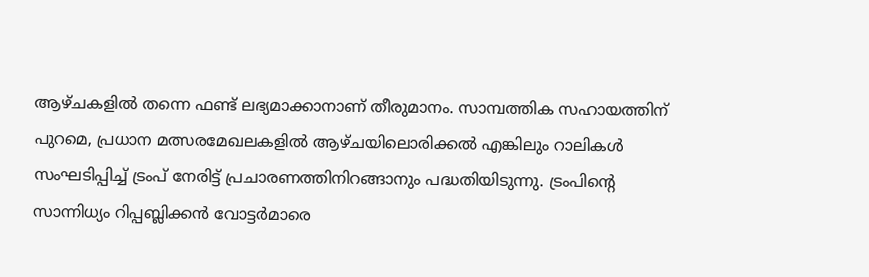ആഴ്ചകളിൽ തന്നെ ഫണ്ട് ലഭ്യമാക്കാനാണ് തീരുമാനം. സാമ്പത്തിക സഹായത്തിന് പുറമെ, പ്രധാന മത്സരമേഖലകളിൽ ആഴ്ചയിലൊരിക്കൽ എങ്കിലും റാലികൾ സംഘടിപ്പിച്ച് ട്രംപ് നേരിട്ട് പ്രചാരണത്തിനിറങ്ങാനും പദ്ധതിയിടുന്നു. ട്രംപിന്റെ സാന്നിധ്യം റിപ്പബ്ലിക്കൻ വോട്ടർമാരെ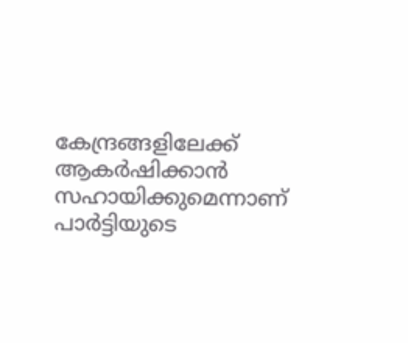കേന്ദ്രങ്ങളിലേക്ക് ആകർഷിക്കാൻ സഹായിക്കുമെന്നാണ് പാർട്ടിയുടെ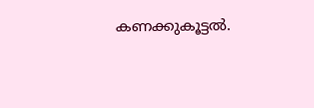കണക്കുകൂട്ടൽ.